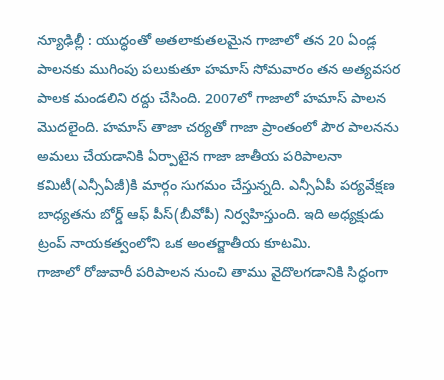న్యూఢిల్లీ : యుద్ధంతో అతలాకుతలమైన గాజాలో తన 20 ఏండ్ల పాలనకు ముగింపు పలుకుతూ హమాస్ సోమవారం తన అత్యవసర పాలక మండలిని రద్దు చేసింది. 2007లో గాజాలో హమాస్ పాలన మొదలైంది. హమాస్ తాజా చర్యతో గాజా ప్రాంతంలో పౌర పాలనను అమలు చేయడానికి ఏర్పాటైన గాజా జాతీయ పరిపాలనా కమిటీ(ఎన్సీఏజీ)కి మార్గం సుగమం చేస్తున్నది. ఎన్సీఏపీ పర్యవేక్షణ బాధ్యతను బోర్డ్ ఆఫ్ పీస్(బీవోపీ) నిర్వహిస్తుంది. ఇది అధ్యక్షుడు ట్రంప్ నాయకత్వంలోని ఒక అంతర్జాతీయ కూటమి.
గాజాలో రోజువారీ పరిపాలన నుంచి తాము వైదొలగడానికి సిద్ధంగా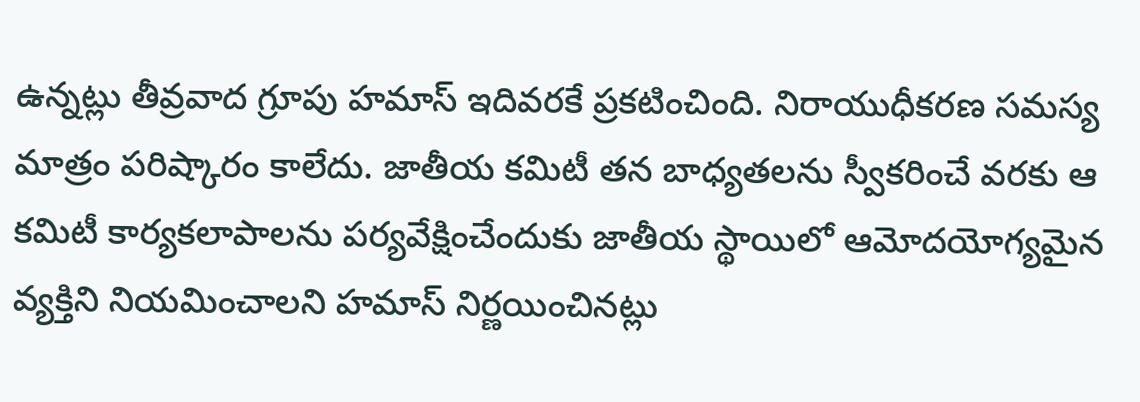ఉన్నట్లు తీవ్రవాద గ్రూపు హమాస్ ఇదివరకే ప్రకటించింది. నిరాయుధీకరణ సమస్య మాత్రం పరిష్కారం కాలేదు. జాతీయ కమిటీ తన బాధ్యతలను స్వీకరించే వరకు ఆ కమిటీ కార్యకలాపాలను పర్యవేక్షించేందుకు జాతీయ స్థాయిలో ఆమోదయోగ్యమైన వ్యక్తిని నియమించాలని హమాస్ నిర్ణయించినట్లు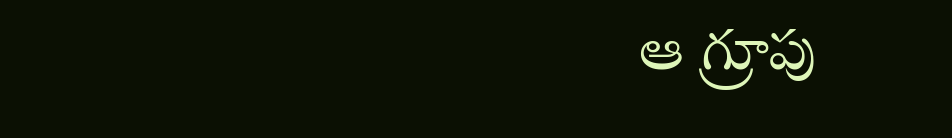ఆ గ్రూపు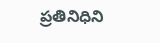ప్రతినిధిని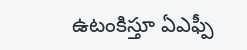ఉటంకిస్తూ ఏఎఫ్పీ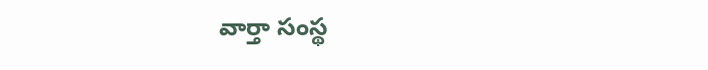వార్తా సంస్థ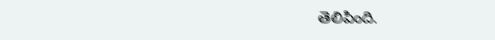తెలిపింది.